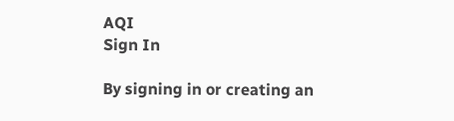AQI
Sign In

By signing in or creating an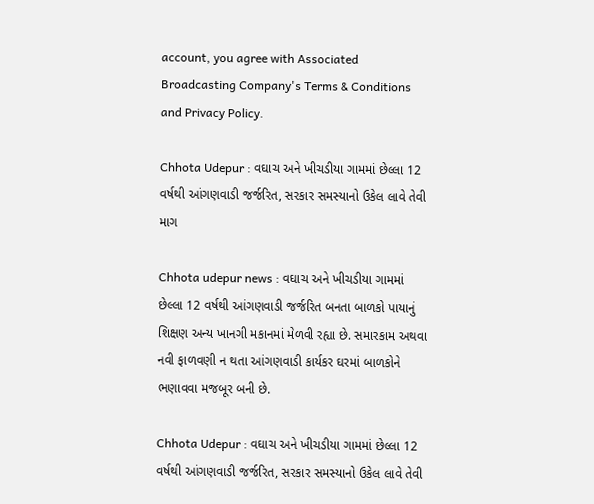account, you agree with Associated Broadcasting Company's Terms & Conditions and Privacy Policy.

Chhota Udepur : વઘાચ અને ખીચડીયા ગામમાં છેલ્લા 12 વર્ષથી આંગણવાડી જર્જરિત, સરકાર સમસ્યાનો ઉકેલ લાવે તેવી માગ

Chhota udepur news : વઘાચ અને ખીચડીયા ગામમાં છેલ્લા 12 વર્ષથી આંગણવાડી જર્જરિત બનતા બાળકો પાયાનું શિક્ષણ અન્ય ખાનગી મકાનમાં મેળવી રહ્યા છે. સમારકામ અથવા નવી ફાળવણી ન થતા આંગણવાડી કાર્યકર ઘરમાં બાળકોને ભણાવવા મજબૂર બની છે.

Chhota Udepur : વઘાચ અને ખીચડીયા ગામમાં છેલ્લા 12 વર્ષથી આંગણવાડી જર્જરિત, સરકાર સમસ્યાનો ઉકેલ લાવે તેવી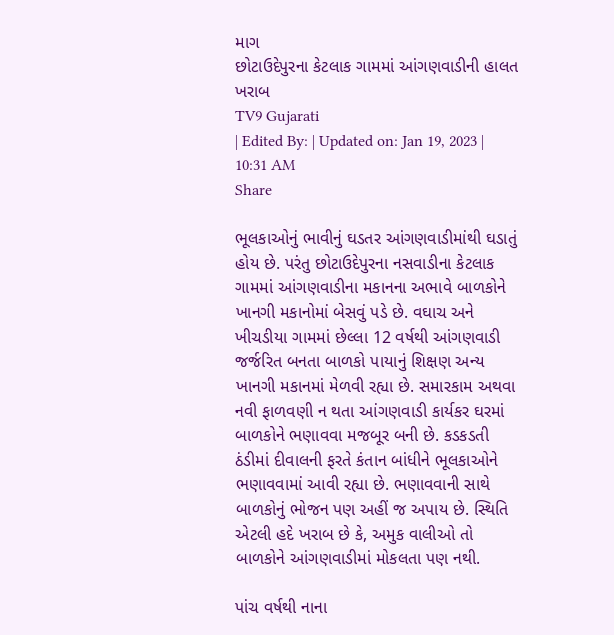માગ
છોટાઉદેપુરના કેટલાક ગામમાં આંગણવાડીની હાલત ખરાબ
TV9 Gujarati
| Edited By: | Updated on: Jan 19, 2023 | 10:31 AM
Share

ભૂલકાઓનું ભાવીનું ઘડતર આંગણવાડીમાંથી ઘડાતું હોય છે. પરંતુ છોટાઉદેપુરના નસવાડીના કેટલાક ગામમાં આંગણવાડીના મકાનના અભાવે બાળકોને ખાનગી મકાનોમાં બેસવું પડે છે. વઘાચ અને ખીચડીયા ગામમાં છેલ્લા 12 વર્ષથી આંગણવાડી જર્જરિત બનતા બાળકો પાયાનું શિક્ષણ અન્ય ખાનગી મકાનમાં મેળવી રહ્યા છે. સમારકામ અથવા નવી ફાળવણી ન થતા આંગણવાડી કાર્યકર ઘરમાં બાળકોને ભણાવવા મજબૂર બની છે. કડકડતી ઠંડીમાં દીવાલની ફરતે કંતાન બાંધીને ભૂલકાઓને ભણાવવામાં આવી રહ્યા છે. ભણાવવાની સાથે બાળકોનું ભોજન પણ અહીં જ અપાય છે. સ્થિતિ એટલી હદે ખરાબ છે કે, અમુક વાલીઓ તો બાળકોને આંગણવાડીમાં મોકલતા પણ નથી.

પાંચ વર્ષથી નાના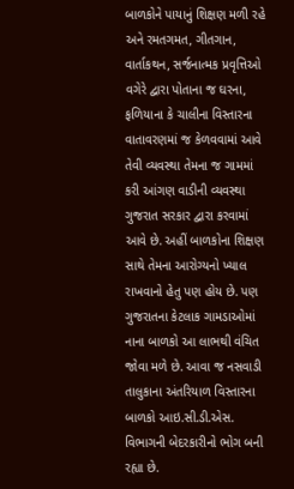બાળકોને પાયાનું શિક્ષણ મળી રહે અને રમતગમત, ગીતગાન, વાર્તાકથન, સર્જનાત્મક પ્રવૃત્તિઓ વગેરે દ્વારા પોતાના જ ઘરના, ફળિયાના કે ચાલીના વિસ્તારના વાતાવરણમાં જ કેળવવામાં આવે તેવી વ્યવસ્થા તેમના જ ગામમાં કરી આંગણ વાડીની વ્યવસ્થા ગુજરાત સરકાર દ્વારા કરવામાં આવે છે. અહીં બાળકોના શિક્ષણ સાથે તેમના આરોગ્યનો ખ્યાલ રાખવાનો હેતુ પણ હોય છે. પણ ગુજરાતના કેટલાક ગામડાઓમાં નાના બાળકો આ લાભથી વંચિત જોવા મળે છે. આવા જ નસવાડી તાલુકાના અંતરિયાળ વિસ્તારના બાળકો આઇ.સી.ડી.એસ. વિભાગની બેદરકારીનો ભોગ બની રહ્યા છે.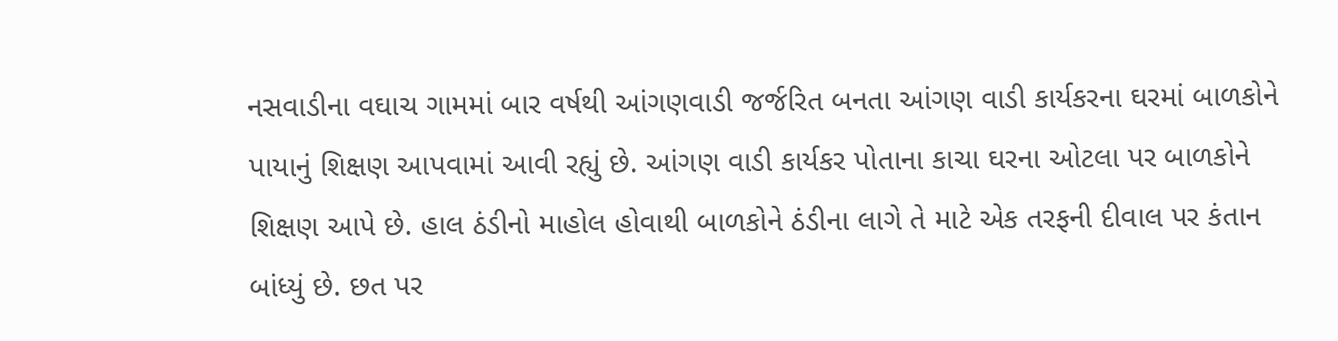નસવાડીના વઘાચ ગામમાં બાર વર્ષથી આંગણવાડી જર્જરિત બનતા આંગણ વાડી કાર્યકરના ઘરમાં બાળકોને પાયાનું શિક્ષણ આપવામાં આવી રહ્યું છે. આંગણ વાડી કાર્યકર પોતાના કાચા ઘરના ઓટલા પર બાળકોને શિક્ષણ આપે છે. હાલ ઠંડીનો માહોલ હોવાથી બાળકોને ઠંડીના લાગે તે માટે એક તરફની દીવાલ પર કંતાન બાંધ્યું છે. છત પર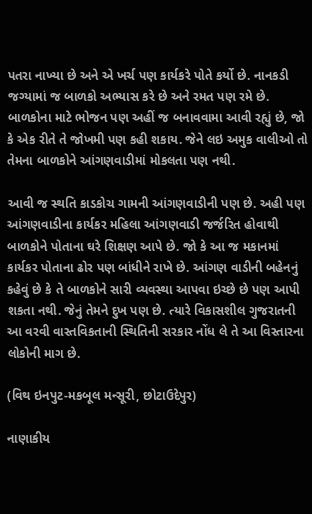પતરા નાખ્યા છે અને એ ખર્ચ પણ કાર્યકરે પોતે કર્યો છે. નાનકડી જગ્યામાં જ બાળકો અભ્યાસ કરે છે અને રમત પણ રમે છે. બાળકોના માટે ભોજન પણ અહીં જ બનાવવામા આવી રહ્યું છે, જો કે એક રીતે તે જોખમી પણ કહી શકાય. જેને લઇ અમુક વાલીઓ તો તેમના બાળકોને આંગણવાડીમાં મોકલતા પણ નથી.

આવી જ સ્થતિ કાડકોચ ગામની આંગણવાડીની પણ છે. અહી પણ આંગણવાડીના કાર્યકર મહિલા આંગણવાડી જર્જરિત હોવાથી બાળકોને પોતાના ઘરે શિક્ષણ આપે છે. જો કે આ જ મકાનમાં કાર્યકર પોતાના ઢોર પણ બાંધીને રાખે છે. આંગણ વાડીની બહેનનું કહેવું છે કે તે બાળકોને સારી વ્યવસ્થા આપવા ઇચ્છે છે પણ આપી શકતા નથી. જેનું તેમને દુખ પણ છે. ત્યારે વિકાસશીલ ગુજરાતની આ વરવી વાસ્તવિકતાની સ્થિતિની સરકાર નોંધ લે તે આ વિસ્તારના લોકોની માગ છે.

(વિથ ઇનપુટ-મકબૂલ મન્સૂરી, છોટાઉદેપુર)

નાણાકીય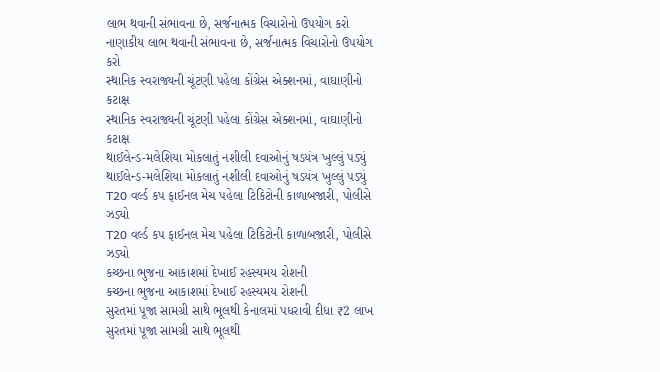લાભ થવાની સંભાવના છે, સર્જનાત્મક વિચારોનો ઉપયોગ કરો
નાણાકીય લાભ થવાની સંભાવના છે, સર્જનાત્મક વિચારોનો ઉપયોગ કરો
સ્થાનિક સ્વરાજ્યની ચૂંટણી પહેલા કોંગ્રેસ એક્શનમાં, વાઘાણીનો કટાક્ષ
સ્થાનિક સ્વરાજ્યની ચૂંટણી પહેલા કોંગ્રેસ એક્શનમાં, વાઘાણીનો કટાક્ષ
થાઈલેન્ડ-મલેશિયા મોકલાતું નશીલી દવાઓનું ષડયંત્ર ખુલ્લું પડ્યું
થાઈલેન્ડ-મલેશિયા મોકલાતું નશીલી દવાઓનું ષડયંત્ર ખુલ્લું પડ્યું
T20 વર્લ્ડ કપ ફાઈનલ મેચ પહેલા ટિકિટોની કાળાબજારી, પોલીસે ઝડ્યો
T20 વર્લ્ડ કપ ફાઈનલ મેચ પહેલા ટિકિટોની કાળાબજારી, પોલીસે ઝડ્યો
કચ્છના ભુજના આકાશમાં દેખાઈ રહસ્યમય રોશની
કચ્છના ભુજના આકાશમાં દેખાઈ રહસ્યમય રોશની
સુરતમાં પૂજા સામગ્રી સાથે ભૂલથી કેનાલમાં પધરાવી દીધા ₹2 લાખ
સુરતમાં પૂજા સામગ્રી સાથે ભૂલથી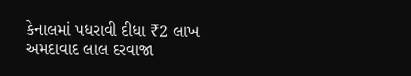કેનાલમાં પધરાવી દીધા ₹2 લાખ
અમદાવાદ લાલ દરવાજા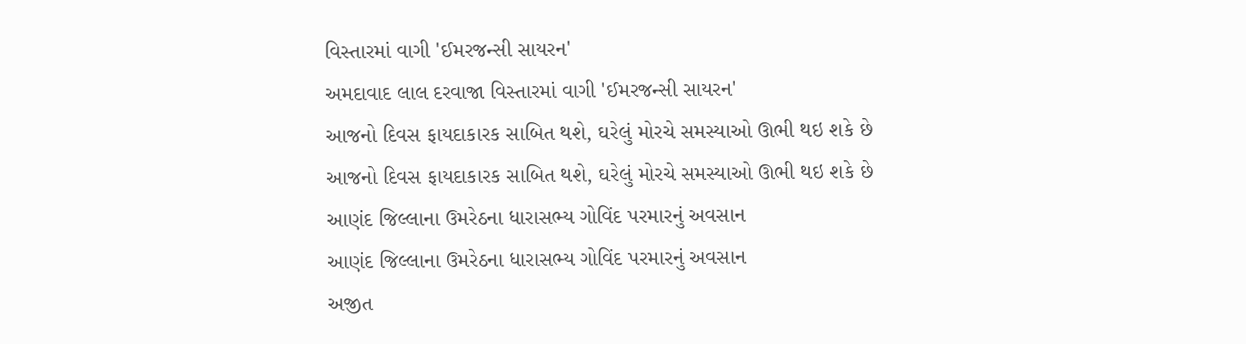વિસ્તારમાં વાગી 'ઈમરજન્સી સાયરન'
અમદાવાદ લાલ દરવાજા વિસ્તારમાં વાગી 'ઈમરજન્સી સાયરન'
આજનો દિવસ ફાયદાકારક સાબિત થશે, ઘરેલું મોરચે સમસ્યાઓ ઊભી થઇ શકે છે
આજનો દિવસ ફાયદાકારક સાબિત થશે, ઘરેલું મોરચે સમસ્યાઓ ઊભી થઇ શકે છે
આણંદ જિલ્લાના ઉમરેઠના ધારાસભ્ય ગોવિંદ પરમારનું અવસાન
આણંદ જિલ્લાના ઉમરેઠના ધારાસભ્ય ગોવિંદ પરમારનું અવસાન
અજીત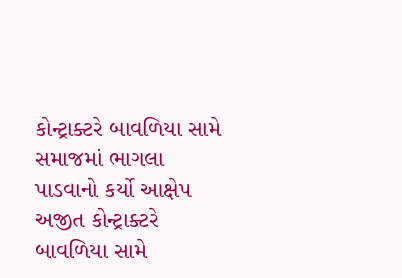કોન્ટ્રાક્ટરે બાવળિયા સામે સમાજમાં ભાગલા પાડવાનો કર્યો આક્ષેપ
અજીત કોન્ટ્રાક્ટરે બાવળિયા સામે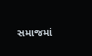સમાજમાં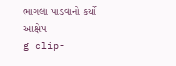ભાગલા પાડવાનો કર્યો આક્ષેપ
g clip-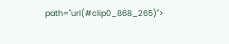path="url(#clip0_868_265)">